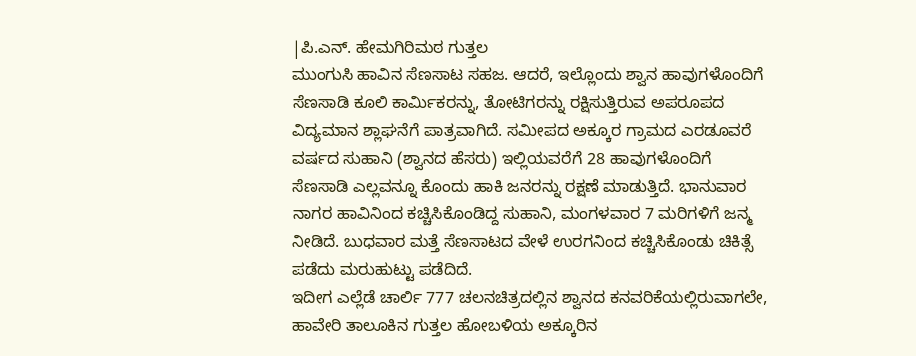|ಪಿ.ಎನ್. ಹೇಮಗಿರಿಮಠ ಗುತ್ತಲ
ಮುಂಗುಸಿ ಹಾವಿನ ಸೆಣಸಾಟ ಸಹಜ. ಆದರೆ, ಇಲ್ಲೊಂದು ಶ್ವಾನ ಹಾವುಗಳೊಂದಿಗೆ ಸೆಣಸಾಡಿ ಕೂಲಿ ಕಾರ್ವಿುಕರನ್ನು, ತೋಟಿಗರನ್ನು ರಕ್ಷಿಸುತ್ತಿರುವ ಅಪರೂಪದ ವಿದ್ಯಮಾನ ಶ್ಲಾಘನೆಗೆ ಪಾತ್ರವಾಗಿದೆ. ಸಮೀಪದ ಅಕ್ಕೂರ ಗ್ರಾಮದ ಎರಡೂವರೆ ವರ್ಷದ ಸುಹಾನಿ (ಶ್ವಾನದ ಹೆಸರು) ಇಲ್ಲಿಯವರೆಗೆ 28 ಹಾವುಗಳೊಂದಿಗೆ ಸೆಣಸಾಡಿ ಎಲ್ಲವನ್ನೂ ಕೊಂದು ಹಾಕಿ ಜನರನ್ನು ರಕ್ಷಣೆ ಮಾಡುತ್ತಿದೆ. ಭಾನುವಾರ ನಾಗರ ಹಾವಿನಿಂದ ಕಚ್ಚಿಸಿಕೊಂಡಿದ್ದ ಸುಹಾನಿ, ಮಂಗಳವಾರ 7 ಮರಿಗಳಿಗೆ ಜನ್ಮ ನೀಡಿದೆ. ಬುಧವಾರ ಮತ್ತೆ ಸೆಣಸಾಟದ ವೇಳೆ ಉರಗನಿಂದ ಕಚ್ಚಿಸಿಕೊಂಡು ಚಿಕಿತ್ಸೆ ಪಡೆದು ಮರುಹುಟ್ಟು ಪಡೆದಿದೆ.
ಇದೀಗ ಎಲ್ಲೆಡೆ ಚಾರ್ಲಿ 777 ಚಲನಚಿತ್ರದಲ್ಲಿನ ಶ್ವಾನದ ಕನವರಿಕೆಯಲ್ಲಿರುವಾಗಲೇ, ಹಾವೇರಿ ತಾಲೂಕಿನ ಗುತ್ತಲ ಹೋಬಳಿಯ ಅಕ್ಕೂರಿನ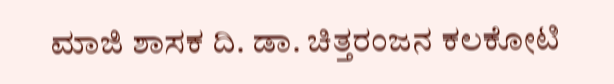ಮಾಜಿ ಶಾಸಕ ದಿ. ಡಾ. ಚಿತ್ತರಂಜನ ಕಲಕೋಟಿ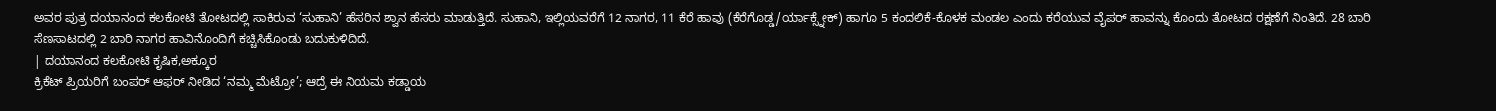ಅವರ ಪುತ್ರ ದಯಾನಂದ ಕಲಕೋಟಿ ತೋಟದಲ್ಲಿ ಸಾಕಿರುವ ‘ಸುಹಾನಿ’ ಹೆಸರಿನ ಶ್ವಾನ ಹೆಸರು ಮಾಡುತ್ತಿದೆ. ಸುಹಾನಿ, ಇಲ್ಲಿಯವರೆಗೆ 12 ನಾಗರ, 11 ಕೆರೆ ಹಾವು (ಕೆರೆಗೊಡ್ಡ/ರ್ಯಾಕ್ಸ್ನೇಕ್) ಹಾಗೂ 5 ಕಂದಲಿಕೆ-ಕೊಳಕ ಮಂಡಲ ಎಂದು ಕರೆಯುವ ವೈಪರ್ ಹಾವನ್ನು ಕೊಂದು ತೋಟದ ರಕ್ಷಣೆಗೆ ನಿಂತಿದೆ. 28 ಬಾರಿ ಸೆಣಸಾಟದಲ್ಲಿ 2 ಬಾರಿ ನಾಗರ ಹಾವಿನೊಂದಿಗೆ ಕಚ್ಚಿಸಿಕೊಂಡು ಬದುಕುಳಿದಿದೆ.
| ದಯಾನಂದ ಕಲಕೋಟಿ ಕೃಷಿಕ,ಅಕ್ಕೂರ
ಕ್ರಿಕೆಟ್ ಪ್ರಿಯರಿಗೆ ಬಂಪರ್ ಆಫರ್ ನೀಡಿದ ‘ನಮ್ಮ ಮೆಟ್ರೋ’; ಆದ್ರೆ ಈ ನಿಯಮ ಕಡ್ಡಾಯ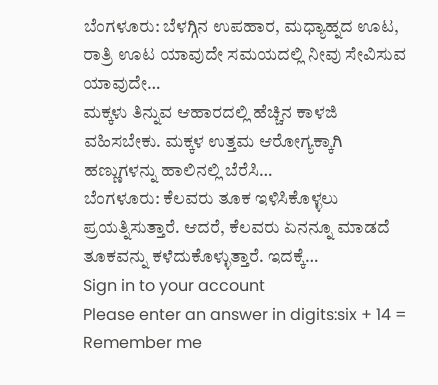ಬೆಂಗಳೂರು: ಬೆಳಗ್ಗಿನ ಉಪಹಾರ, ಮಧ್ಯಾಹ್ನದ ಊಟ, ರಾತ್ರಿ ಊಟ ಯಾವುದೇ ಸಮಯದಲ್ಲಿ ನೀವು ಸೇವಿಸುವ ಯಾವುದೇ…
ಮಕ್ಕಳು ತಿನ್ನುವ ಆಹಾರದಲ್ಲಿ ಹೆಚ್ಚಿನ ಕಾಳಜಿ ವಹಿಸಬೇಕು. ಮಕ್ಕಳ ಉತ್ತಮ ಆರೋಗ್ಯಕ್ಕಾಗಿ ಹಣ್ಣುಗಳನ್ನು ಹಾಲಿನಲ್ಲಿ ಬೆರೆಸಿ…
ಬೆಂಗಳೂರು: ಕೆಲವರು ತೂಕ ಇಳಿಸಿಕೊಳ್ಳಲು ಪ್ರಯತ್ನಿಸುತ್ತಾರೆ. ಆದರೆ, ಕೆಲವರು ಏನನ್ನೂ ಮಾಡದೆ ತೂಕವನ್ನು ಕಳೆದುಕೊಳ್ಳುತ್ತಾರೆ. ಇದಕ್ಕೆ…
Sign in to your account
Please enter an answer in digits:six + 14 =
Remember me